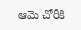ఆమె చోరీకి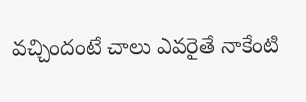వచ్చిందంటే చాలు ఎవరైతే నాకేంటి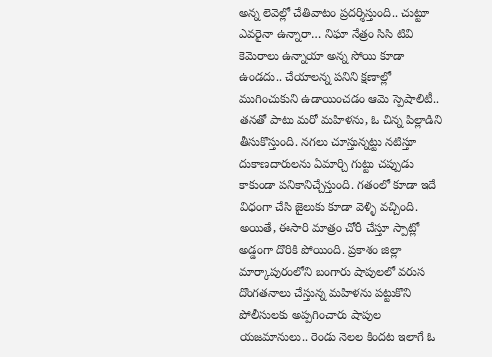అన్న లెవెల్లో చేతివాటం ప్రదర్శిస్తుంది.. చుట్టూ ఎవరైనా ఉన్నారా… నిఘా నేత్రం సిసి టివి కెమెరాలు ఉన్నాయా అన్న సోయి కూడా ఉండదు.. చేయాలన్న పనిని క్షణాల్లో ముగించుకుని ఉడాయించడం ఆమె స్పెషాలిటీ.. తనతో పాటు మరో మహిళను, ఓ చిన్న పిల్లాడిని తీసుకొస్తుంది. నగలు చూస్తున్నట్టు నటిస్తూ దుకాణదారులను ఏమార్చి గుట్టు చప్పుడు కాకుండా పనికానిచ్చేస్తుంది. గతంలో కూడా ఇదే విధంగా చేసి జైలుకు కూడా వెళ్ళి వచ్చింది. అయితే, ఈసారి మాత్రం చోరీ చేస్తూ స్పాట్లో అడ్డంగా దొరికి పోయింది. ప్రకాశం జిల్లా మార్కాపురంలోని బంగారు షాపులలో వరుస దొంగతనాలు చేస్తున్న మహిళను పట్టుకొని పోలీసులకు అప్పగించారు షాపుల యజమానులు.. రెండు నెలల కిందట ఇలాగే ఓ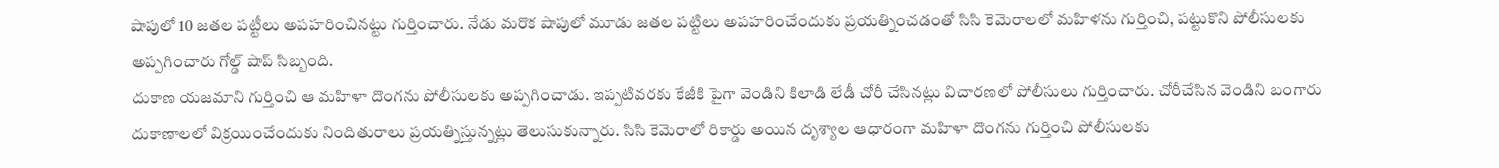షాపులో 10 జతల పట్టీలు అపహరించినట్టు గుర్తించారు. నేడు మరొక షాపులో మూడు జతల పట్టిలు అపహరించేందుకు ప్రయత్నించడంతో సిసి కెమెరాలలో మహిళను గుర్తించి, పట్టుకొని పోలీసులకు అప్పగించారు గోల్డ్ షాప్ సిబ్బంది.
దుకాణ యజమాని గుర్తించి ఆ మహిళా దొంగను పోలీసులకు అప్పగించాడు. ఇప్పటివరకు కేజీకి పైగా వెండిని కిలాడి లేడీ చోరీ చేసినట్లు విచారణలో పోలీసులు గుర్తించారు. చోరీచేసిన వెండిని బంగారు దుకాణాలలో విక్రయించేందుకు నిందితురాలు ప్రయత్నిస్తున్నట్లు తెలుసుకున్నారు. సిసి కెమెరాలో రికార్డు అయిన దృశ్యాల ఆధారంగా మహిళా దొంగను గుర్తించి పోలీసులకు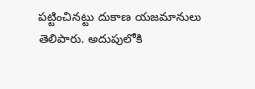పట్టించినట్టు దుకాణ యజమానులు తెలిపారు. అదుపులోకి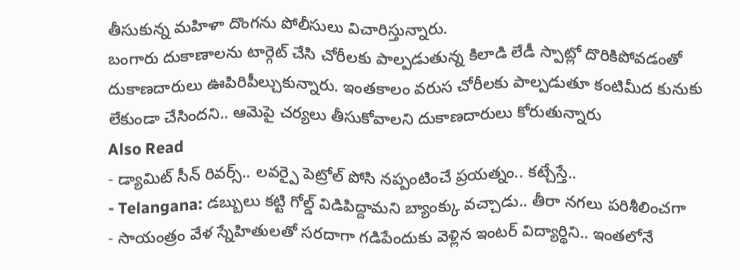తీసుకున్న మహిళా దొంగను పోలీసులు విచారిస్తున్నారు.
బంగారు దుకాణాలను టార్గెట్ చేసి చోరీలకు పాల్పడుతున్న కిలాడి లేడీ స్పాట్లో దొరికిపోవడంతో దుకాణదారులు ఊపిరిపీల్చుకున్నారు. ఇంతకాలం వరుస చోరీలకు పాల్పడుతూ కంటిమీద కునుకు లేకుండా చేసిందని.. ఆమెపై చర్యలు తీసుకోవాలని దుకాణదారులు కోరుతున్నారు
Also Read
- డ్యామిట్ సీన్ రివర్స్.. లవర్పై పెట్రోల్ పోసి నప్పంటించే ప్రయత్నం.. కట్చేస్తే..
- Telangana: డబ్బులు కట్టి గోల్డ్ విడిపిద్దామని బ్యాంక్కు వచ్చాడు.. తీరా నగలు పరిశీలించగా
- సాయంత్రం వేళ స్నేహితులతో సరదాగా గడిపేందుకు వెళ్లిన ఇంటర్ విద్యార్థిని.. ఇంతలోనే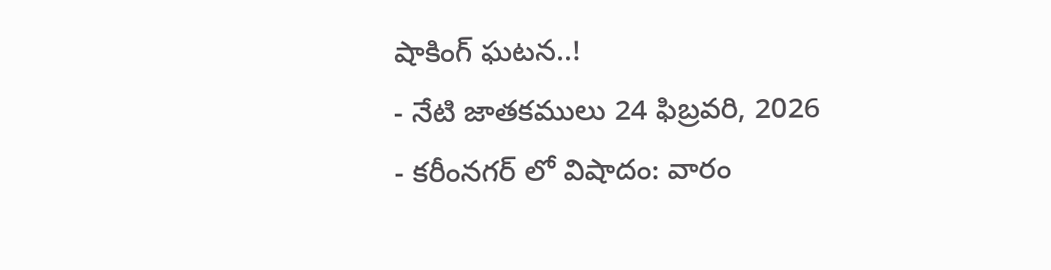షాకింగ్ ఘటన..!
- నేటి జాతకములు 24 ఫిబ్రవరి, 2026
- కరీంనగర్ లో విషాదం: వారం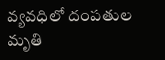వ్యవధిలో దంపతుల మృతి